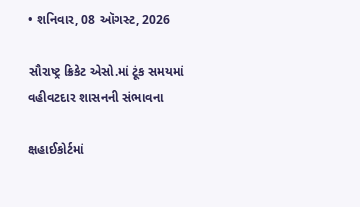• શનિવાર, 08 ઑગસ્ટ, 2026

સૌરાષ્ટ્ર ક્રિકેટ એસો.માં ટૂંક સમયમાં વહીવટદાર શાસનની સંભાવના

ક્ષહાઈકોર્ટમાં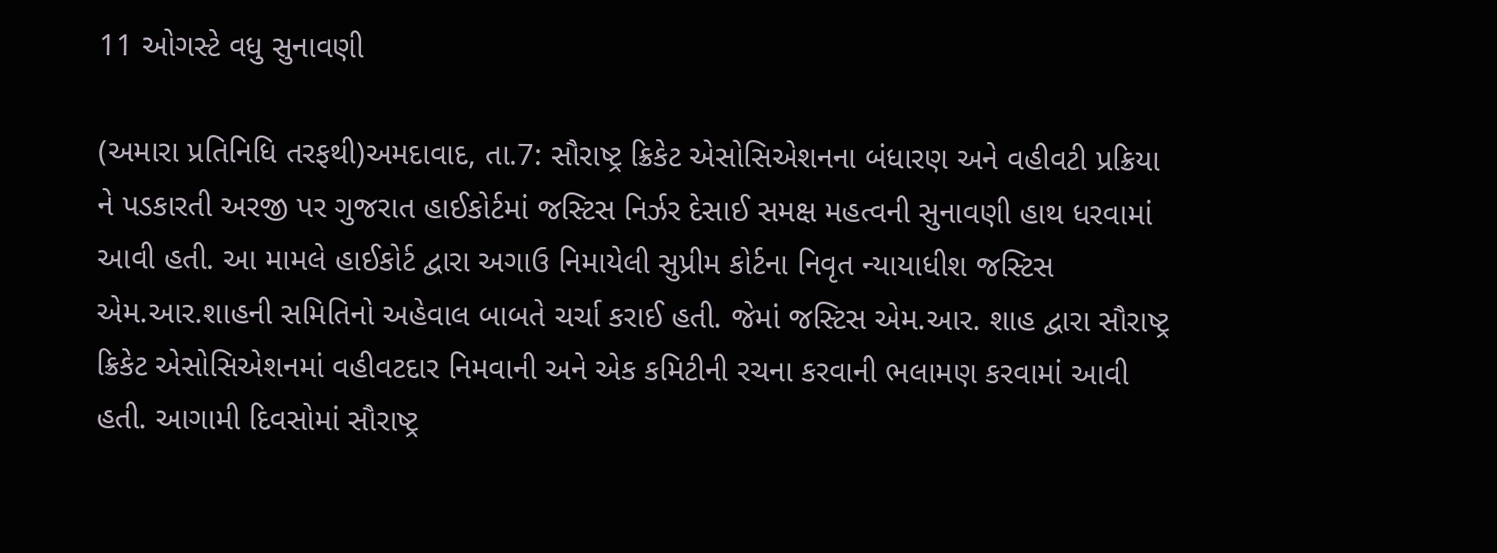11 ઓગસ્ટે વધુ સુનાવણી

(અમારા પ્રતિનિધિ તરફથી)અમદાવાદ, તા.7: સૌરાષ્ટ્ર ક્રિકેટ એસોસિએશનના બંધારણ અને વહીવટી પ્રક્રિયા ને પડકારતી અરજી પર ગુજરાત હાઈકોર્ટમાં જસ્ટિસ નિર્ઝર દેસાઈ સમક્ષ મહત્વની સુનાવણી હાથ ધરવામાં આવી હતી. આ મામલે હાઈકોર્ટ દ્વારા અગાઉ નિમાયેલી સુપ્રીમ કોર્ટના નિવૃત ન્યાયાધીશ જસ્ટિસ એમ.આર.શાહની સમિતિનો અહેવાલ બાબતે ચર્ચા કરાઈ હતી. જેમાં જસ્ટિસ એમ.આર. શાહ દ્વારા સૌરાષ્ટ્ર ક્રિકેટ એસોસિએશનમાં વહીવટદાર નિમવાની અને એક કમિટીની રચના કરવાની ભલામણ કરવામાં આવી હતી. આગામી દિવસોમાં સૌરાષ્ટ્ર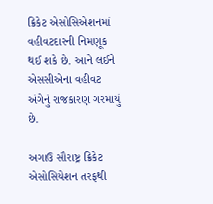ક્રિકેટ એસોસિએશનમાં વહીવટદારની નિમણૂક થઈ શકે છે. આને લઈને એસસીએના વહીવટ અંગેનું રાજકારણ ગરમાયું છે.

અગાઉ સૌરાષ્ટ્ર ક્રિકેટ એસોસિયેશન તરફથી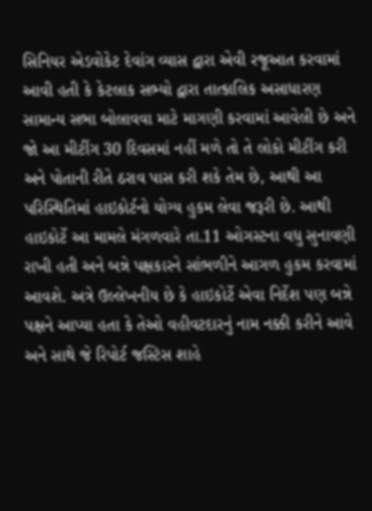સિનિયર એડવોકેટ દેવાંગ વ્યાસ દ્વારા એવી રજૂઆત કરવામાં આવી હતી કે કેટલાક સભ્યો દ્વારા તાત્કાલિક અસાધારણ સામાન્ય સભા બોલાવવા માટે માગણી કરવામાં આવેલી છે અને જો આ મીટીંગ 30 દિવસમાં નહીં મળે તો તે લોકો મીટીંગ કરી અને પોતાની રીતે ઠરાવ પાસ કરી શકે તેમ છે, આથી આ પરિસ્થિતિમાં હાઇકોર્ટનો યોગ્ય હુકમ લેવા જરૂરી છે. આથી હાઇકોર્ટે આ મામલે મંગળવારે તા.11 ઓગસ્ટના વધુ સુનાવણી રાખી હતી અને બન્ને પક્ષકારને સાંભળીને આગળ હુકમ કરવામાં આવશે. અત્રે ઉલ્લેખનીય છે કે હાઇકોર્ટે એવા નિર્દેશ પણ બન્ને પક્ષને આપ્યા હતા કે તેઓ વહીવટદારનું નામ નક્કી કરીને આવે અને સાથે જે રિપોર્ટ જસ્ટિસ શાહે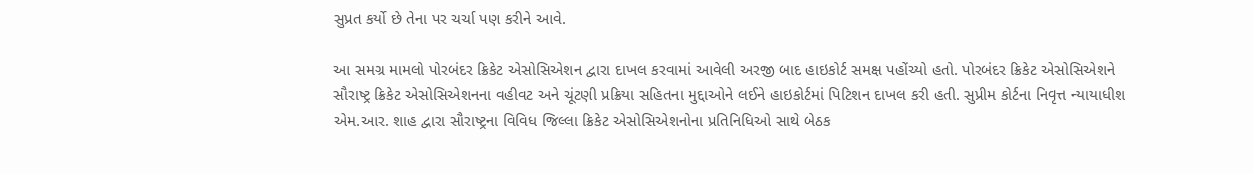સુપ્રત કર્યો છે તેના પર ચર્ચા પણ કરીને આવે.

આ સમગ્ર મામલો પોરબંદર ક્રિકેટ એસોસિએશન દ્વારા દાખલ કરવામાં આવેલી અરજી બાદ હાઇકોર્ટ સમક્ષ પહોંચ્યો હતો. પોરબંદર ક્રિકેટ એસોસિએશને સૌરાષ્ટ્ર ક્રિકેટ એસોસિએશનના વહીવટ અને ચૂંટણી પ્રક્રિયા સહિતના મુદ્દાઓને લઈને હાઇકોર્ટમાં પિટિશન દાખલ કરી હતી. સુપ્રીમ કોર્ટના નિવૃત્ત ન્યાયાધીશ એમ.આર. શાહ દ્વારા સૌરાષ્ટ્રના વિવિધ જિલ્લા ક્રિકેટ એસોસિએશનોના પ્રતિનિધિઓ સાથે બેઠક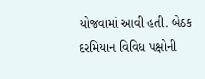યોજવામાં આવી હતી. બેઠક દરમિયાન વિવિધ પક્ષોની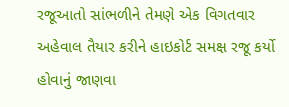રજૂઆતો સાંભળીને તેમણે એક વિગતવાર અહેવાલ તૈયાર કરીને હાઇકોર્ટ સમક્ષ રજૂ કર્યો હોવાનું જાણવા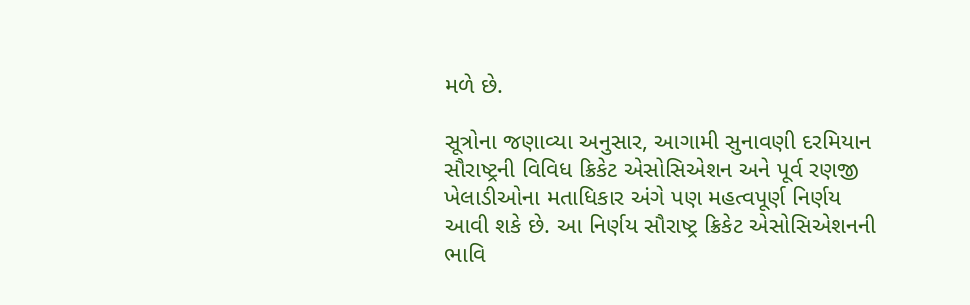મળે છે.

સૂત્રોના જણાવ્યા અનુસાર, આગામી સુનાવણી દરમિયાન સૌરાષ્ટ્રની વિવિધ ક્રિકેટ એસોસિએશન અને પૂર્વ રણજી ખેલાડીઓના મતાધિકાર અંગે પણ મહત્વપૂર્ણ નિર્ણય આવી શકે છે. આ નિર્ણય સૌરાષ્ટ્ર ક્રિકેટ એસોસિએશનની ભાવિ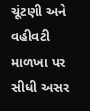ચૂંટણી અને વહીવટી માળખા પર સીધી અસર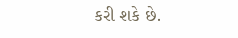કરી શકે છે.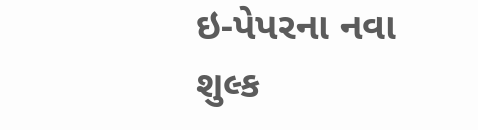ઇ-પેપરના નવા શુલ્ક